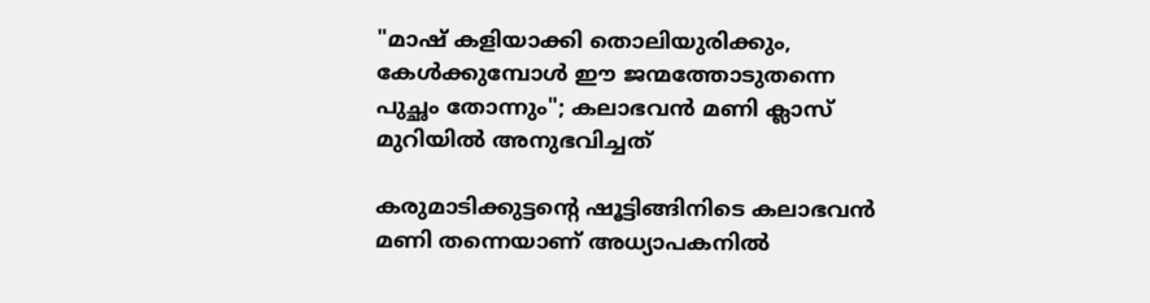"മാഷ് കളിയാക്കി തൊലിയുരിക്കും, കേൾക്കുമ്പോൾ ഈ ജന്മത്തോടുതന്നെ പുച്ഛം തോന്നും"; കലാഭവൻ മണി ക്ലാസ് മുറിയിൽ അനുഭവിച്ചത്

കരുമാടിക്കുട്ടന്‍റെ ഷൂട്ടിങ്ങിനിടെ കലാഭവൻ മണി തന്നെയാണ് അധ്യാപകനിൽ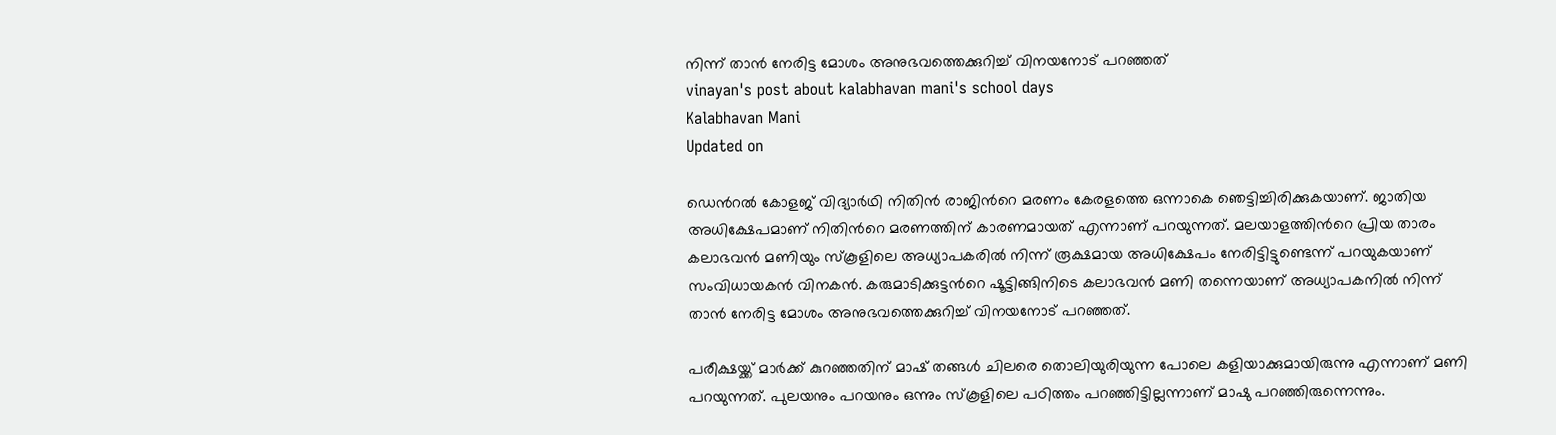നിന്ന് താൻ നേരിട്ട മോശം അനുഭവത്തെക്കുറിച്ച് വിനയനോട് പറഞ്ഞത്
vinayan's post about kalabhavan mani's school days
Kalabhavan Mani
Updated on

ഡെന്‍റൽ കോളജ് വിദ്യാർഥി നിതിൻ രാജിന്‍റെ മരണം കേരളത്തെ ഒന്നാകെ ഞെട്ടിച്ചിരിക്കുകയാണ്. ജാതിയ അധിക്ഷേപമാണ് നിതിന്‍റെ മരണത്തിന് കാരണമായത് എന്നാണ് പറയുന്നത്. മലയാളത്തിന്‍റെ പ്രിയ താരം കലാഭവൻ മണിയും സ്കൂളിലെ അധ്യാപകരിൽ നിന്ന് രൂക്ഷമായ അധിക്ഷേപം നേരിട്ടിട്ടുണ്ടെന്ന് പറയുകയാണ് സംവിധായകൻ വിനകൻ. കരുമാടിക്കുട്ടന്‍റെ ഷൂട്ടിങ്ങിനിടെ കലാഭവൻ മണി തന്നെയാണ് അധ്യാപകനിൽ നിന്ന് താൻ നേരിട്ട മോശം അനുഭവത്തെക്കുറിച്ച് വിനയനോട് പറഞ്ഞത്.

പരീക്ഷയ്ക്ക് മാർക്ക് കുറഞ്ഞതിന് മാഷ് തങ്ങൾ ചിലരെ തൊലിയുരിയുന്ന പോലെ കളിയാക്കുമായിരുന്നു എന്നാണ് മണി പറയുന്നത്. പുലയനും പറയനും ഒന്നും സ്കൂളിലെ പഠിത്തം പറഞ്ഞിട്ടില്ലന്നാണ് മാഷു പറഞ്ഞിരുന്നെന്നും.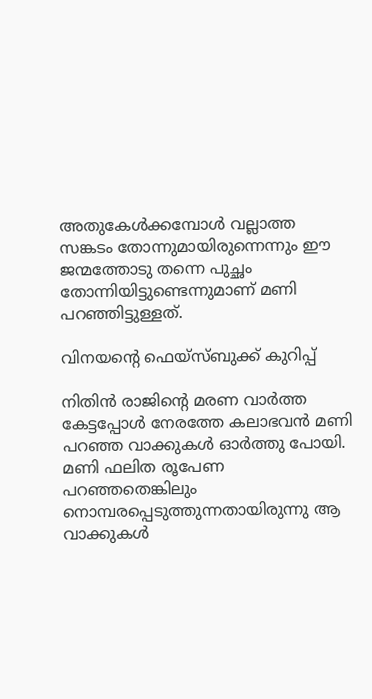അതുകേൾക്കമ്പോൾ വല്ലാത്ത സങ്കടം തോന്നുമായിരുന്നെന്നും ഈ ജന്മത്തോടു തന്നെ പുച്ഛം തോന്നിയിട്ടുണ്ടെന്നുമാണ് മണി പറഞ്ഞിട്ടുള്ളത്.

വിനയന്‍റെ ഫെയ്സ്ബുക്ക് കുറിപ്പ്

നിതിൻ രാജിന്റെ മരണ വാർത്ത കേട്ടപ്പോൾ നേരത്തേ കലാഭവൻ മണി പറഞ്ഞ വാക്കുകൾ ഓർത്തു പോയി. മണി ഫലിത രൂപേണ പറഞ്ഞതെങ്കിലും നൊമ്പരപ്പെടുത്തുന്നതായിരുന്നു ആ വാക്കുകൾ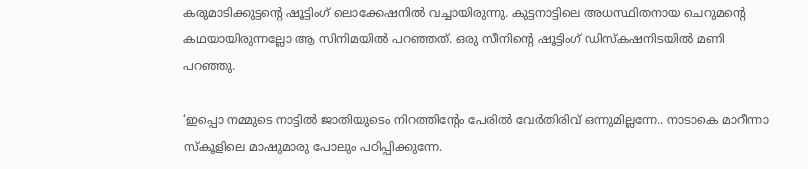കരുമാടിക്കുട്ടന്റെ ഷൂട്ടിംഗ് ലൊക്കേഷനിൽ വച്ചായിരുന്നു. കുട്ടനാട്ടിലെ അധസ്ഥിതനായ ചെറുമന്റെ കഥയായിരുന്നല്ലോ ആ സിനിമയിൽ പറഞ്ഞത്. ഒരു സീനിന്റെ ഷൂട്ടിംഗ് ഡിസ്കഷനിടയിൽ മണി പറഞ്ഞു.

‘ഇപ്പൊ നമ്മുടെ നാട്ടിൽ ജാതിയുടെം നിറത്തിന്റേം പേരിൽ വേർതിരിവ് ഒന്നുമില്ലന്നേ.. നാടാകെ മാറീന്നാ സ്കൂളിലെ മാഷുമാരു പോലും പഠിപ്പിക്കുന്നേ.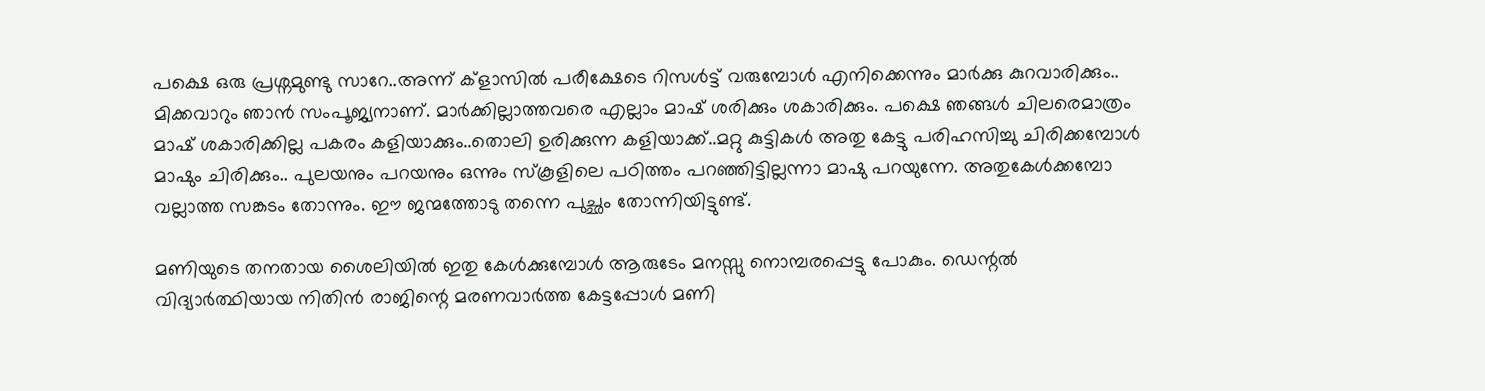പക്ഷെ ഒരു പ്രശ്നമുണ്ടു സാറേ..അന്ന് ക്ളാസിൽ പരീക്ഷേടെ റിസൾട്ട് വരുമ്പോൾ എനിക്കെന്നും മാർക്കു കുറവാരിക്കും.. മിക്കവാറും ഞാൻ സംപൂജ്യനാണ്. മാർക്കില്ലാത്തവരെ എല്ലാം മാഷ് ശരിക്കും ശകാരിക്കും. പക്ഷെ ഞങ്ങൾ ചിലരെമാത്രം മാഷ് ശകാരിക്കില്ല പകരം കളിയാക്കും..തൊലി ഉരിക്കുന്ന കളിയാക്ക്..മറ്റു കുട്ടികൾ അതു കേട്ടു പരിഹസിച്ചു ചിരിക്കമ്പോൾ മാഷും ചിരിക്കും.. പുലയനും പറയനും ഒന്നും സ്കൂളിലെ പഠിത്തം പറഞ്ഞിട്ടില്ലന്നാ മാഷു പറയുന്നേ. അതുകേൾക്കമ്പോ വല്ലാത്ത സങ്കടം തോന്നും. ഈ ജന്മത്തോടു തന്നെ പുച്ഛം തോന്നിയിട്ടുണ്ട്.

മണിയുടെ തനതായ ശൈലിയിൽ ഇതു കേൾക്കുമ്പോൾ ആരുടേം മനസ്സു നൊമ്പരപ്പെട്ടു പോകും. ഡെന്റൽ വിദ്യാർത്ഥിയായ നിതിൻ രാജിന്റെ മരണവാർത്ത കേട്ടപ്പോൾ മണി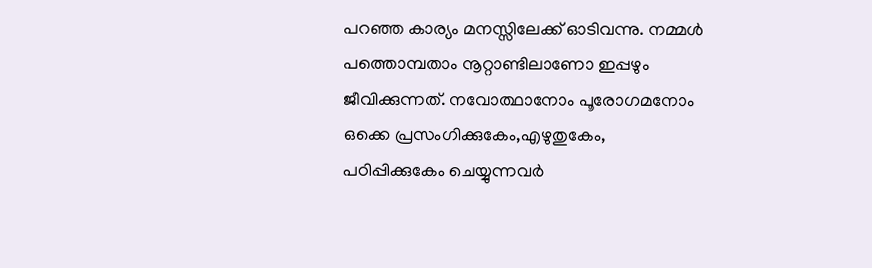പറഞ്ഞ കാര്യം മനസ്സിലേക്ക് ഓടിവന്നു. നമ്മൾ പത്തൊമ്പതാം നൂറ്റാണ്ടിലാണോ ഇപ്പഴും ജീവിക്കുന്നത്. നവോത്ഥാനോം പൂരോഗമനോം ഒക്കെ പ്രസംഗിക്കുകേം,എഴുതുകേം, പഠിപ്പിക്കുകേം ചെയ്യുന്നവർ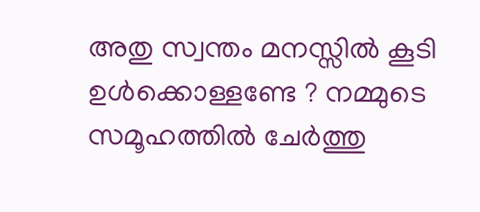അതു സ്വന്തം മനസ്സിൽ കൂടി ഉൾക്കൊള്ളണ്ടേ ? നമ്മുടെ സമൂഹത്തിൽ ചേർത്തു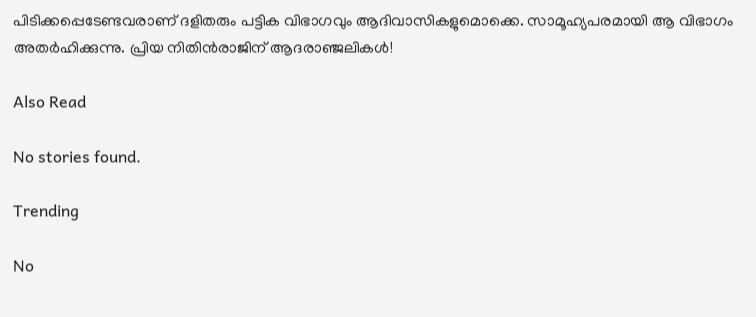പിടിക്കപ്പെടേണ്ടവരാണ് ദളിതരും പട്ടിക വിഭാഗവും ആദിവാസികളുമൊക്കെ. സാമൂഹ്യപരമായി ആ വിഭാഗം അതർഹിക്കുന്നു. പ്രിയ നിതിൻരാജിന് ആദരാഞ്ജലികൾ!

Also Read

No stories found.

Trending

No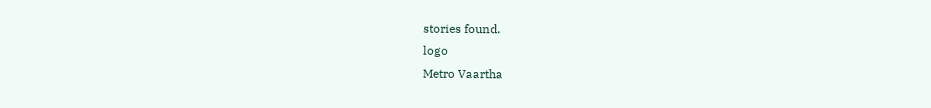stories found.
logo
Metro Vaartha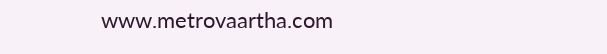www.metrovaartha.com